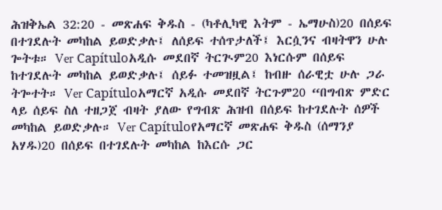ሕዝቅኤል 32:20 - መጽሐፍ ቅዱስ - (ካቶሊካዊ እትም - ኤማሁስ)20 በሰይፍ በተገደሉት መካከል ይወድቃሉ፤ ለሰይፍ ተሰጥታለች፤ እርሷንና ብዛትዋን ሁሉ ጐትቱ። Ver Capítuloአዲሱ መደበኛ ትርጒም20 እነርሱም በሰይፍ ከተገደሉት መካከል ይወድቃሉ፤ ሰይፉ ተመዝዟል፤ ከብዙ ሰራዊቷ ሁሉ ጋራ ትጐተት። Ver Capítuloአማርኛ አዲሱ መደበኛ ትርጉም20 “በግብጽ ምድር ላይ ሰይፍ ስለ ተዘጋጀ ብዛት ያለው የግብጽ ሕዝብ በሰይፍ ከተገደሉት ሰዎች መካከል ይወድቃሉ። Ver Capítuloየአማርኛ መጽሐፍ ቅዱስ (ሰማንያ አሃዱ)20 በሰይፍ በተገደሉት መካከል ከእርሱ ጋር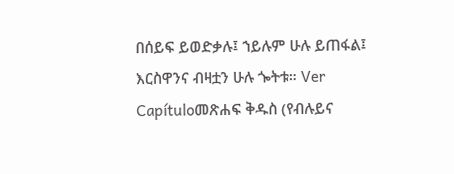በሰይፍ ይወድቃሉ፤ ኀይሉም ሁሉ ይጠፋል፤ እርስዋንና ብዛቷን ሁሉ ጐትቱ። Ver Capítuloመጽሐፍ ቅዱስ (የብሉይና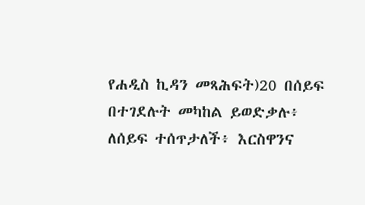የሐዲስ ኪዳን መጻሕፍት)20 በሰይፍ በተገደሉት መካከል ይወድቃሉ፥ ለሰይፍ ተሰጥታለች፥ እርስዋንና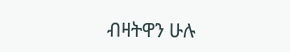ብዛትዋን ሁሉ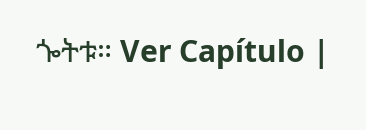ጐትቱ። Ver Capítulo |